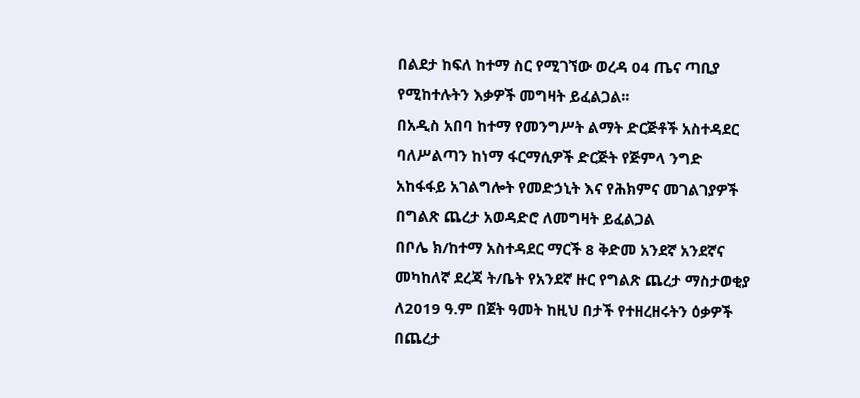በልደታ ከፍለ ከተማ ስር የሚገኘው ወረዳ 04 ጤና ጣቢያ የሚከተሉትን እቃዎች መግዛት ይፈልጋል፡፡
በአዲስ አበባ ከተማ የመንግሥት ልማት ድርጅቶች አስተዳደር ባለሥልጣን ከነማ ፋርማሲዎች ድርጅት የጅምላ ንግድ አከፋፋይ አገልግሎት የመድኃኒት እና የሕክምና መገልገያዎች በግልጽ ጨረታ አወዳድሮ ለመግዛት ይፈልጋል
በቦሌ ክ/ከተማ አስተዳደር ማርች 8 ቅድመ አንደኛ አንደኛና መካከለኛ ደረጃ ት/ቤት የአንደኛ ዙር የግልጽ ጨረታ ማስታወቂያ ለ2019 ዓ.ም በጀት ዓመት ከዚህ በታች የተዘረዘሩትን ዕቃዎች በጨረታ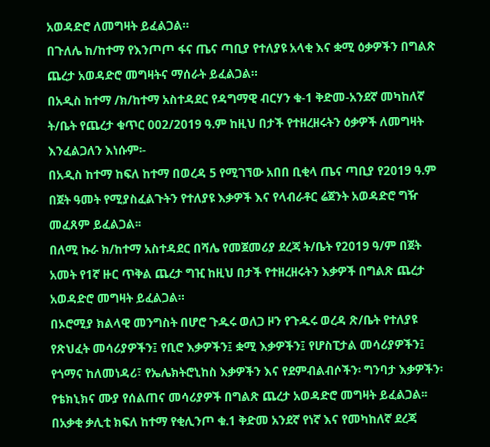አወዳድሮ ለመግዛት ይፈልጋል።
በጉለሌ ከ/ከተማ የእንጦጦ ፋና ጤና ጣቢያ የተለያዩ አላቂ እና ቋሚ ዕቃዎችን በግልጽ ጨረታ አወዳድሮ መግዛትና ማሰራት ይፈልጋል።
በአዲስ ከተማ /ክ/ከተማ አስተዳደር የዳግማዊ ብርሃን ቁ-1 ቅድመ-አንደኛ መካከለኛ ት/ቤት የጨረታ ቁጥር 002/2019 ዓ.ም ከዚህ በታች የተዘረዘሩትን ዕቃዎች ለመግዛት እንፈልጋለን እነሱም፡-
በአዲስ ከተማ ከፍለ ከተማ በወረዳ 5 የሚገኘው አበበ ቢቂላ ጤና ጣቢያ የ2019 ዓ.ም በጀት ዓመት የሚያስፈልጉትን የተለያዩ እቃዎች እና የላብራቶር ሬጀንት አወዳድሮ ግዥ መፈጸም ይፈልጋል፡፡
በለሚ ኩራ ክ/ከተማ አስተዳደር በሻሌ የመጀመሪያ ደረጃ ት/ቤት የ2019 ዓ/ም በጀት አመት የ1ኛ ዙር ጥቅል ጨረታ ግዢ ከዚህ በታች የተዘረዘሩትን እቃዎች በግልጽ ጨረታ አወዳድሮ መግዛት ይፈልጋል።
በኦሮሚያ ክልላዊ መንግስት በሆሮ ጉዱሩ ወለጋ ዞን የጉዱሩ ወረዳ ጽ/ቤት የተለያዩ የጽህፈት መሳሪያዎችን፤ የቢሮ እቃዎችን፤ ቋሚ እቃዎችን፤ የሆስፒታል መሳሪያዎችን፤ የጎማና ከለመነዳሪ፣ የኤሌክትሮኒከስ እቃዎችን እና የደምብልብሶችን፡ ግንባታ እቃዎችን፡ የቴክኒክና ሙያ የሰልጠና መሳሪያዎች በግልጽ ጨረታ አወዳድሮ መግዛት ይፈልጋል፡፡
በአቃቂ ቃሊቲ ክፍለ ከተማ የቂሊንጦ ቁ.1 ቅድመ አንደኛ የነኛ እና የመካከለኛ ደረጃ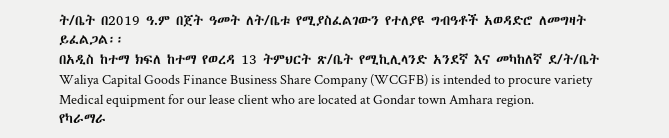ት/ቤት በ2019 ዓ.ም በጀት ዓመት ለት/ቤቱ የሚያስፈልገውን የተለያዩ ግብዓቶች አወዳድሮ ለመግዛት ይፈልጋል፡፡
በአዲስ ከተማ ክፍለ ከተማ የወረዳ 13 ትምህርት ጽ/ቤት የሚኪሊላንድ አንደኛ እና መካከለኛ ደ/ት/ቤት
Waliya Capital Goods Finance Business Share Company (WCGFB) is intended to procure variety Medical equipment for our lease client who are located at Gondar town Amhara region.
የካራማራ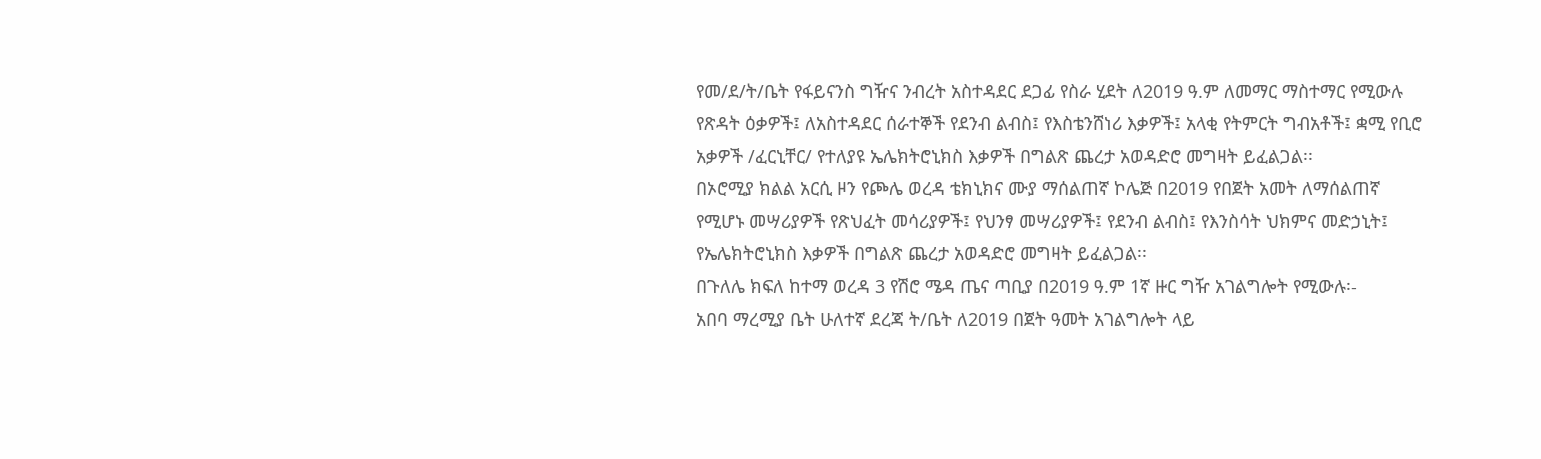የመ/ደ/ት/ቤት የፋይናንስ ግዥና ንብረት አስተዳደር ደጋፊ የስራ ሂደት ለ2019 ዓ.ም ለመማር ማስተማር የሚውሉ የጽዳት ዕቃዎች፤ ለአስተዳደር ሰራተኞች የደንብ ልብስ፤ የእስቴንሸነሪ እቃዎች፤ አላቂ የትምርት ግብአቶች፤ ቋሚ የቢሮ አቃዎች /ፈርኒቸር/ የተለያዩ ኤሌክትሮኒክስ እቃዎች በግልጽ ጨረታ አወዳድሮ መግዛት ይፈልጋል፡፡
በኦሮሚያ ክልል አርሲ ዞን የጮሌ ወረዳ ቴክኒክና ሙያ ማሰልጠኛ ኮሌጅ በ2019 የበጀት አመት ለማሰልጠኛ የሚሆኑ መሣሪያዎች የጽህፈት መሳሪያዎች፤ የህንፃ መሣሪያዎች፤ የደንብ ልብስ፤ የእንስሳት ህክምና መድኃኒት፤ የኤሌክትሮኒክስ እቃዎች በግልጽ ጨረታ አወዳድሮ መግዛት ይፈልጋል፡፡
በጉለሌ ክፍለ ከተማ ወረዳ 3 የሽሮ ሜዳ ጤና ጣቢያ በ2019 ዓ.ም 1ኛ ዙር ግዥ አገልግሎት የሚውሉ፡-
አበባ ማረሚያ ቤት ሁለተኛ ደረጃ ት/ቤት ለ2019 በጀት ዓመት አገልግሎት ላይ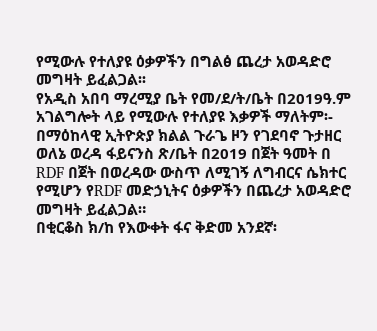የሚውሉ የተለያዩ ዕቃዎችን በግልፅ ጨረታ አወዳድሮ መግዛት ይፈልጋል፡፡
የአዲስ አበባ ማረሚያ ቤት የመ/ደ/ት/ቤት በ2019ዓ.ም አገልግሎት ላይ የሚውሉ የተለያዩ እቃዎች ማለትም፡-
በማዕከላዊ ኢትዮጵያ ክልል ጉራጌ ዞን የገደባኖ ጉታዘር ወለኔ ወረዳ ፋይናንስ ጽ/ቤት በ2019 በጀት ዓመት በ RDF በጀት በወረዳው ውስጥ ለሚገኝ ለግብርና ሴክተር የሚሆን የRDF መድኃኒትና ዕቃዎችን በጨረታ አወዳድሮ መግዛት ይፈልጋል።
በቂርቆስ ክ/ከ የእውቀት ፋና ቅድመ አንደኛ፡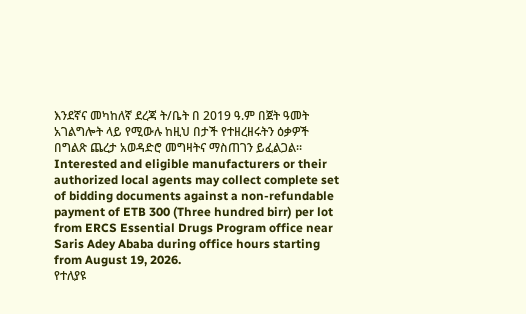እንደኛና መካከለኛ ደረጃ ት/ቤት በ 2019 ዓ.ም በጀት ዓመት አገልግሎት ላይ የሚውሉ ከዚህ በታች የተዘረዘሩትን ዕቃዎች በግልጽ ጨረታ አወዳድሮ መግዛትና ማስጠገን ይፈልጋል፡፡
Interested and eligible manufacturers or their authorized local agents may collect complete set of bidding documents against a non-refundable payment of ETB 300 (Three hundred birr) per lot from ERCS Essential Drugs Program office near Saris Adey Ababa during office hours starting from August 19, 2026.
የተለያዩ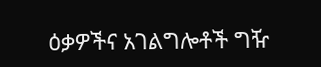ዕቃዎችና አገልግሎቶች ግዥ